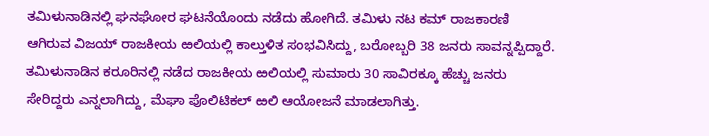ತಮಿಳುನಾಡಿನಲ್ಲಿ ಘನಘೋರ ಘಟನೆಯೊಂದು ನಡೆದು ಹೋಗಿದೆ. ತಮಿಳು ನಟ ಕಮ್ ರಾಜಕಾರಣಿ ಆಗಿರುವ ವಿಜಯ್ ರಾಜಕೀಯ ಱಲಿಯಲ್ಲಿ ಕಾಲ್ತುಳಿತ ಸಂಭವಿಸಿದ್ದು, ಬರೋಬ್ಬರಿ 38 ಜನರು ಸಾವನ್ನಪ್ಪಿದ್ದಾರೆ. ತಮಿಳುನಾಡಿನ ಕರೂರಿನಲ್ಲಿ ನಡೆದ ರಾಜಕೀಯ ಱಲಿಯಲ್ಲಿ ಸುಮಾರು 30 ಸಾವಿರಕ್ಕೂ ಹೆಚ್ಚು ಜನರು ಸೇರಿದ್ದರು ಎನ್ನಲಾಗಿದ್ದು, ಮೆಘಾ ಪೊಲಿಟಿಕಲ್ ಱಲಿ ಆಯೋಜನೆ ಮಾಡಲಾಗಿತ್ತು.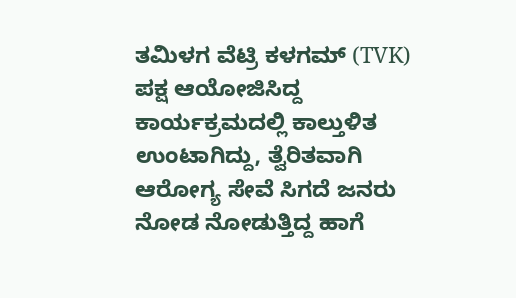ತಮಿಳಗ ವೆಟ್ರಿ ಕಳಗಮ್ (TVK) ಪಕ್ಷ ಆಯೋಜಿಸಿದ್ದ ಕಾರ್ಯಕ್ರಮದಲ್ಲಿ ಕಾಲ್ತುಳಿತ ಉಂಟಾಗಿದ್ದು, ತ್ವೆರಿತವಾಗಿ ಆರೋಗ್ಯ ಸೇವೆ ಸಿಗದೆ ಜನರು ನೋಡ ನೋಡುತ್ತಿದ್ದ ಹಾಗೆ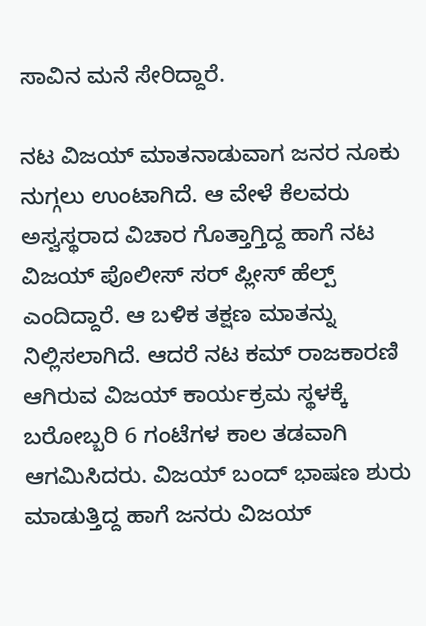ಸಾವಿನ ಮನೆ ಸೇರಿದ್ದಾರೆ.

ನಟ ವಿಜಯ್ ಮಾತನಾಡುವಾಗ ಜನರ ನೂಕು ನುಗ್ಗಲು ಉಂಟಾಗಿದೆ. ಆ ವೇಳೆ ಕೆಲವರು ಅಸ್ವಸ್ಥರಾದ ವಿಚಾರ ಗೊತ್ತಾಗ್ತಿದ್ದ ಹಾಗೆ ನಟ ವಿಜಯ್ ಪೊಲೀಸ್ ಸರ್ ಪ್ಲೀಸ್ ಹೆಲ್ಪ್ ಎಂದಿದ್ದಾರೆ. ಆ ಬಳಿಕ ತಕ್ಷಣ ಮಾತನ್ನು ನಿಲ್ಲಿಸಲಾಗಿದೆ. ಆದರೆ ನಟ ಕಮ್ ರಾಜಕಾರಣಿ ಆಗಿರುವ ವಿಜಯ್ ಕಾರ್ಯಕ್ರಮ ಸ್ಥಳಕ್ಕೆ ಬರೋಬ್ಬರಿ 6 ಗಂಟೆಗಳ ಕಾಲ ತಡವಾಗಿ ಆಗಮಿಸಿದರು. ವಿಜಯ್ ಬಂದ್ ಭಾಷಣ ಶುರು ಮಾಡುತ್ತಿದ್ದ ಹಾಗೆ ಜನರು ವಿಜಯ್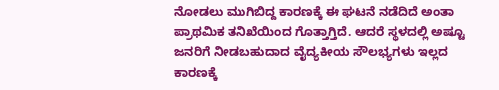ನೋಡಲು ಮುಗಿಬಿದ್ದ ಕಾರಣಕ್ಕೆ ಈ ಘಟನೆ ನಡೆದಿದೆ ಅಂತಾ ಪ್ರಾಥಮಿಕ ತನಿಖೆಯಿಂದ ಗೊತ್ತಾಗ್ತಿದೆ. ಆದರೆ ಸ್ಥಳದಲ್ಲಿ ಅಷ್ಟೂ ಜನರಿಗೆ ನೀಡಬಹುದಾದ ವೈದ್ಯಕೀಯ ಸೌಲಭ್ಯಗಳು ಇಲ್ಲದ ಕಾರಣಕ್ಕೆ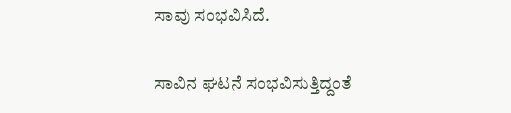ಸಾವು ಸಂಭವಿಸಿದೆ.

ಸಾವಿನ ಘಟನೆ ಸಂಭವಿಸುತ್ತಿದ್ದಂತೆ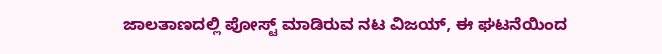ಜಾಲತಾಣದಲ್ಲಿ ಪೋಸ್ಟ್ ಮಾಡಿರುವ ನಟ ವಿಜಯ್, ಈ ಘಟನೆಯಿಂದ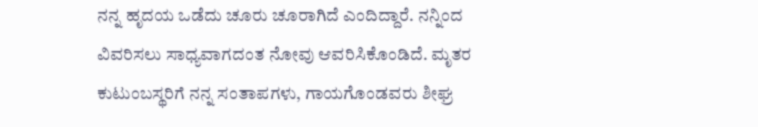ನನ್ನ ಹೃದಯ ಒಡೆದು ಚೂರು ಚೂರಾಗಿದೆ ಎಂದಿದ್ದಾರೆ. ನನ್ನಿಂದ ವಿವರಿಸಲು ಸಾಧ್ಯವಾಗದಂತ ನೋವು ಆವರಿಸಿಕೊಂಡಿದೆ. ಮೃತರ ಕುಟುಂಬಸ್ಥರಿಗೆ ನನ್ನ ಸಂತಾಪಗಳು, ಗಾಯಗೊಂಡವರು ಶೀಘ್ರ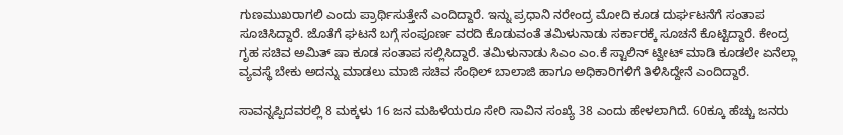ಗುಣಮುಖರಾಗಲಿ ಎಂದು ಪ್ರಾರ್ಥಿಸುತ್ತೇನೆ ಎಂದಿದ್ದಾರೆ. ಇನ್ನು ಪ್ರಧಾನಿ ನರೇಂದ್ರ ಮೋದಿ ಕೂಡ ದುರ್ಘಟನೆಗೆ ಸಂತಾಪ ಸೂಚಿಸಿದ್ದಾರೆ. ಜೊತೆಗೆ ಘಟನೆ ಬಗ್ಗೆ ಸಂಪೂರ್ಣ ವರದಿ ಕೊಡುವಂತೆ ತಮಿಳುನಾಡು ಸರ್ಕಾರಕ್ಕೆ ಸೂಚನೆ ಕೊಟ್ಟಿದ್ದಾರೆ. ಕೇಂದ್ರ ಗೃಹ ಸಚಿವ ಅಮಿತ್ ಷಾ ಕೂಡ ಸಂತಾಪ ಸಲ್ಲಿಸಿದ್ದಾರೆ. ತಮಿಳುನಾಡು ಸಿಎಂ ಎಂ.ಕೆ ಸ್ಟಾಲಿನ್ ಟ್ವೀಟ್ ಮಾಡಿ ಕೂಡಲೇ ಏನೆಲ್ಲಾ ವ್ಯವಸ್ಥೆ ಬೇಕು ಅದನ್ನು ಮಾಡಲು ಮಾಜಿ ಸಚಿವ ಸೆಂಥಿಲ್ ಬಾಲಾಜಿ ಹಾಗೂ ಅಧಿಕಾರಿಗಳಿಗೆ ತಿಳಿಸಿದ್ದೇನೆ ಎಂದಿದ್ದಾರೆ.

ಸಾವನ್ನಪ್ಪಿದವರಲ್ಲಿ 8 ಮಕ್ಕಳು 16 ಜನ ಮಹಿಳೆಯರೂ ಸೇರಿ ಸಾವಿನ ಸಂಖ್ಯೆ 38 ಎಂದು ಹೇಳಲಾಗಿದೆ. 60ಕ್ಕೂ ಹೆಚ್ಚು ಜನರು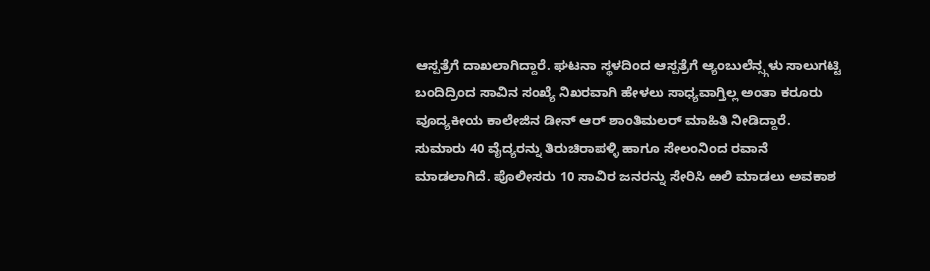ಆಸ್ಪತ್ರೆಗೆ ದಾಖಲಾಗಿದ್ದಾರೆ. ಘಟನಾ ಸ್ಥಳದಿಂದ ಆಸ್ಪತ್ರೆಗೆ ಆ್ಯಂಬುಲೆನ್ಸ್ಗಳು ಸಾಲುಗಟ್ಟಿ ಬಂದಿದ್ರಿಂದ ಸಾವಿನ ಸಂಖ್ಯೆ ನಿಖರವಾಗಿ ಹೇಳಲು ಸಾಧ್ಯವಾಗ್ತಿಲ್ಲ ಅಂತಾ ಕರೂರು ವೂದ್ಯಕೀಯ ಕಾಲೇಜಿನ ಡೀನ್ ಆರ್ ಶಾಂತಿಮಲರ್ ಮಾಹಿತಿ ನೀಡಿದ್ದಾರೆ. ಸುಮಾರು 40 ವೈದ್ಯರನ್ನು ತಿರುಚಿರಾಪಳ್ಳಿ ಹಾಗೂ ಸೇಲಂನಿಂದ ರವಾನೆ ಮಾಡಲಾಗಿದೆ. ಪೊಲೀಸರು 10 ಸಾವಿರ ಜನರನ್ನು ಸೇರಿಸಿ ಱಲಿ ಮಾಡಲು ಅವಕಾಶ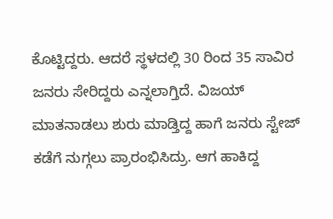ಕೊಟ್ಟಿದ್ದರು. ಆದರೆ ಸ್ಥಳದಲ್ಲಿ 30 ರಿಂದ 35 ಸಾವಿರ ಜನರು ಸೇರಿದ್ದರು ಎನ್ನಲಾಗ್ತಿದೆ. ವಿಜಯ್ ಮಾತನಾಡಲು ಶುರು ಮಾಡ್ತಿದ್ದ ಹಾಗೆ ಜನರು ಸ್ಟೇಜ್ ಕಡೆಗೆ ನುಗ್ಗಲು ಪ್ರಾರಂಭಿಸಿದ್ರು. ಆಗ ಹಾಕಿದ್ದ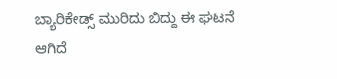ಬ್ಯಾರಿಕೇಡ್ಸ್ ಮುರಿದು ಬಿದ್ದು ಈ ಘಟನೆ ಆಗಿದೆ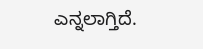ಎನ್ನಲಾಗ್ತಿದೆ.